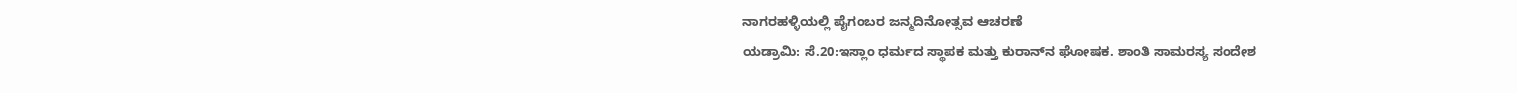ನಾಗರಹಳ್ಳಿಯಲ್ಲಿ ಪೈಗಂಬರ ಜನ್ಮದಿನೋತ್ಸವ ಆಚರಣೆ
ಯಡ್ರಾಮಿ: ಸೆ.20:ಇಸ್ಲಾಂ ಧರ್ಮದ ಸ್ಥಾಪಕ ಮತ್ತು ಕುರಾನ್‍ನ ಘೋಷಕ. ಶಾಂತಿ ಸಾಮರಸ್ಯ ಸಂದೇಶ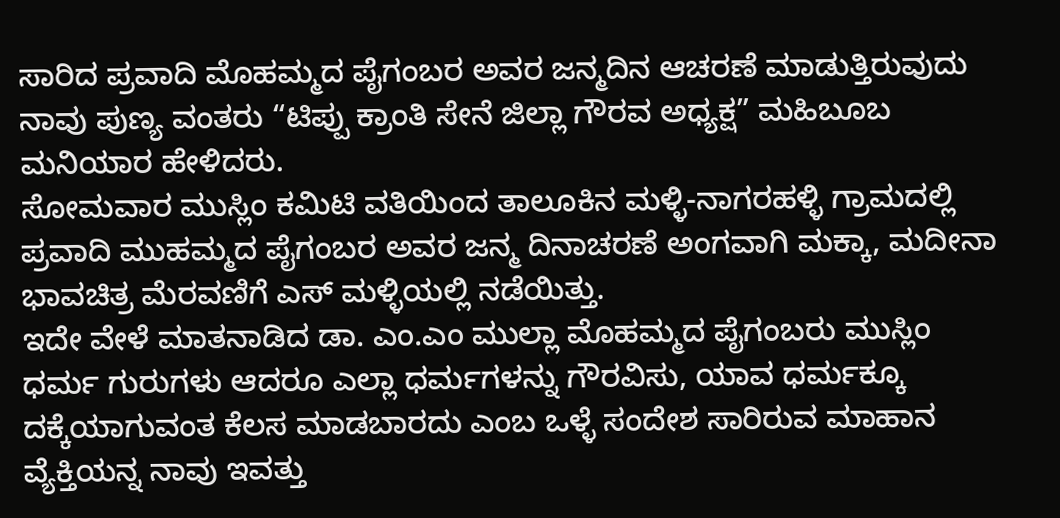ಸಾರಿದ ಪ್ರವಾದಿ ಮೊಹಮ್ಮದ ಪೈಗಂಬರ ಅವರ ಜನ್ಮದಿನ ಆಚರಣೆ ಮಾಡುತ್ತಿರುವುದು ನಾವು ಪುಣ್ಯ ವಂತರು “ಟಿಪ್ಪು ಕ್ರಾಂತಿ ಸೇನೆ ಜಿಲ್ಲಾ ಗೌರವ ಅಧ್ಯಕ್ಷ” ಮಹಿಬೂಬ ಮನಿಯಾರ ಹೇಳಿದರು.
ಸೋಮವಾರ ಮುಸ್ಲಿಂ ಕಮಿಟಿ ವತಿಯಿಂದ ತಾಲೂಕಿನ ಮಳ್ಳಿ-ನಾಗರಹಳ್ಳಿ ಗ್ರಾಮದಲ್ಲಿ ಪ್ರವಾದಿ ಮುಹಮ್ಮದ ಪೈಗಂಬರ ಅವರ ಜನ್ಮ ದಿನಾಚರಣೆ ಅಂಗವಾಗಿ ಮಕ್ಕಾ, ಮದೀನಾ ಭಾವಚಿತ್ರ ಮೆರವಣಿಗೆ ಎಸ್ ಮಳ್ಳಿಯಲ್ಲಿ ನಡೆಯಿತ್ತು.
ಇದೇ ವೇಳೆ ಮಾತನಾಡಿದ ಡಾ. ಎಂ.ಎಂ ಮುಲ್ಲಾ ಮೊಹಮ್ಮದ ಪೈಗಂಬರು ಮುಸ್ಲಿಂ ಧರ್ಮ ಗುರುಗಳು ಆದರೂ ಎಲ್ಲಾ ಧರ್ಮಗಳನ್ನು ಗೌರವಿಸು, ಯಾವ ಧರ್ಮಕ್ಕೂ ದಕ್ಕೆಯಾಗುವಂತ ಕೆಲಸ ಮಾಡಬಾರದು ಎಂಬ ಒಳ್ಳೆ ಸಂದೇಶ ಸಾರಿರುವ ಮಾಹಾನ ವ್ಯೆಕ್ತಿಯನ್ನ ನಾವು ಇವತ್ತು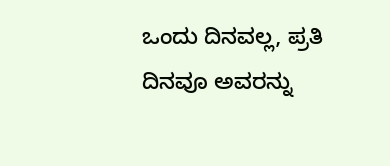ಒಂದು ದಿನವಲ್ಲ, ಪ್ರತಿ ದಿನವೂ ಅವರನ್ನು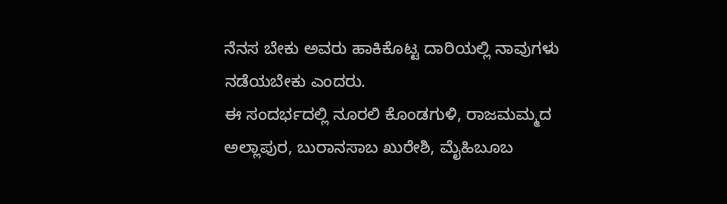ನೆನಸ ಬೇಕು ಅವರು ಹಾಕಿಕೊಟ್ಟ ದಾರಿಯಲ್ಲಿ ನಾವುಗಳು ನಡೆಯಬೇಕು ಎಂದರು.
ಈ ಸಂದರ್ಭದಲ್ಲಿ ನೂರಲಿ ಕೊಂಡಗುಳಿ, ರಾಜಮಮ್ಮದ ಅಲ್ಲಾಪುರ, ಬುರಾನಸಾಬ ಖುರೇಶಿ, ಮೈಹಿಬೂಬ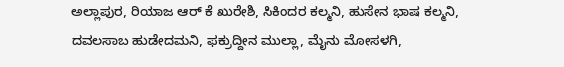ಅಲ್ಲಾಪುರ, ರಿಯಾಜ ಆರ್ ಕೆ ಖುರೇಶಿ, ಸಿಕಿಂದರ ಕಲ್ಮನಿ, ಹುಸೇನ ಭಾಷ ಕಲ್ಮನಿ, ದವಲಸಾಬ ಹುಡೇದಮನಿ, ಫಕ್ರುದ್ದೀನ ಮುಲ್ಲಾ, ಮೈನು ಮೋಸಳಗಿ,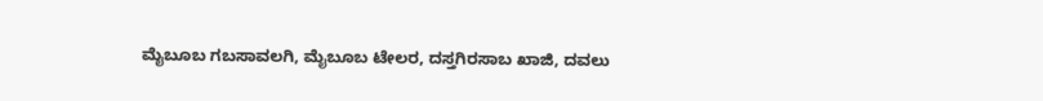ಮೈಬೂಬ ಗಬಸಾವಲಗಿ, ಮೈಬೂಬ ಟೇಲರ, ದಸ್ತಗಿರಸಾಬ ಖಾಜಿ, ದವಲು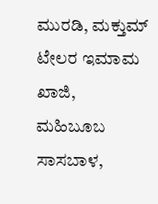ಮುರಡಿ, ಮಕ್ತುಮ್ ಟೇಲರ ಇಮಾಮ ಖಾಜಿ, ಮಹಿಬೂಬ ಸಾಸಬಾಳ,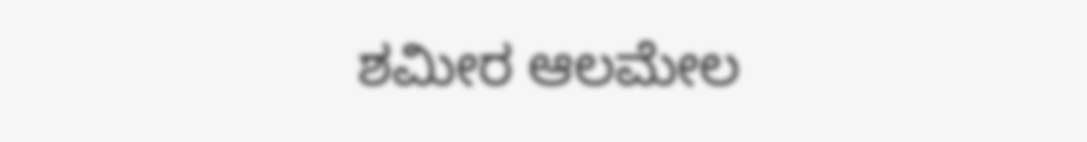ಶಮೀರ ಆಲಮೇಲ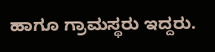ಹಾಗೂ ಗ್ರಾಮಸ್ಥರು ಇದ್ದರು.